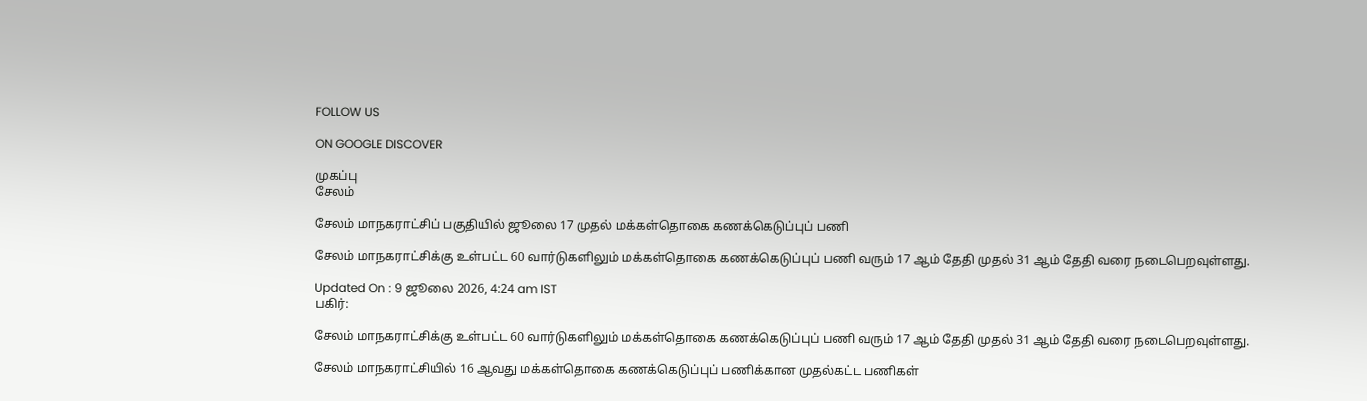FOLLOW US

ON GOOGLE DISCOVER

முகப்பு
சேலம்

சேலம் மாநகராட்சிப் பகுதியில் ஜூலை 17 முதல் மக்கள்தொகை கணக்கெடுப்புப் பணி

சேலம் மாநகராட்சிக்கு உள்பட்ட 60 வார்டுகளிலும் மக்கள்தொகை கணக்கெடுப்புப் பணி வரும் 17 ஆம் தேதி முதல் 31 ஆம் தேதி வரை நடைபெறவுள்ளது.

Updated On : 9 ஜூலை 2026, 4:24 am IST
பகிர்:

சேலம் மாநகராட்சிக்கு உள்பட்ட 60 வார்டுகளிலும் மக்கள்தொகை கணக்கெடுப்புப் பணி வரும் 17 ஆம் தேதி முதல் 31 ஆம் தேதி வரை நடைபெறவுள்ளது.

சேலம் மாநகராட்சியில் 16 ஆவது மக்கள்தொகை கணக்கெடுப்புப் பணிக்கான முதல்கட்ட பணிகள்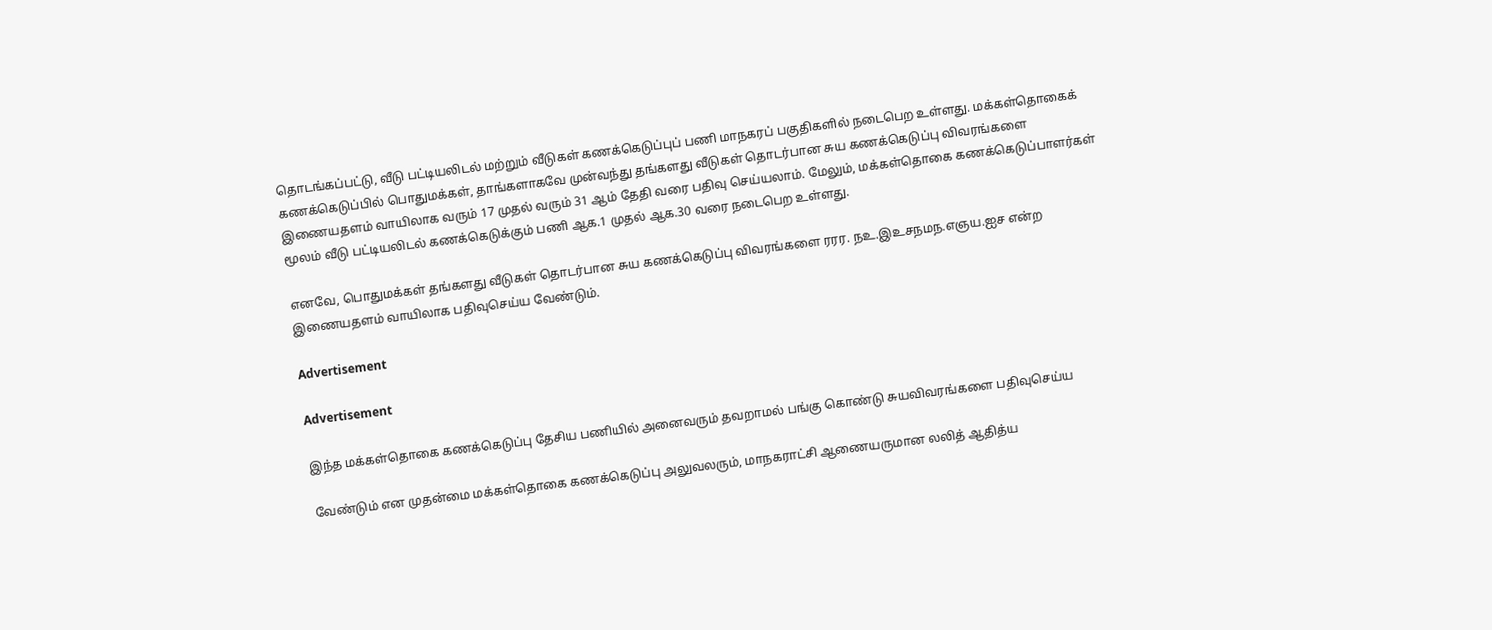தொடங்கப்பட்டு, வீடு பட்டியலிடல் மற்றும் வீடுகள் கணக்கெடுப்புப் பணி மாநகரப் பகுதிகளில் நடைபெற உள்ளது. மக்கள்தொகைக் கணக்கெடுப்பில் பொதுமக்கள், தாங்களாகவே முன்வந்து தங்களது வீடுகள் தொடர்பான சுய கணக்கெடுப்பு விவரங்களை இணையதளம் வாயிலாக வரும் 17 முதல் வரும் 31 ஆம் தேதி வரை பதிவு செய்யலாம். மேலும், மக்கள்தொகை கணக்கெடுப்பாளர்கள் மூலம் வீடு பட்டியலிடல் கணக்கெடுக்கும் பணி ஆக.1 முதல் ஆக.30 வரை நடைபெற உள்ளது.

எனவே, பொதுமக்கள் தங்களது வீடுகள் தொடர்பான சுய கணக்கெடுப்பு விவரங்களை ரரர. நஉ.இஉசநமந.எஞய.ஐச என்ற இணையதளம் வாயிலாக பதிவுசெய்ய வேண்டும்.

Advertisement

Advertisement

இந்த மக்கள்தொகை கணக்கெடுப்பு தேசிய பணியில் அனைவரும் தவறாமல் பங்கு கொண்டு சுயவிவரங்களை பதிவுசெய்ய

வேண்டும் என முதன்மை மக்கள்தொகை கணக்கெடுப்பு அலுவலரும், மாநகராட்சி ஆணையருமான லலித் ஆதித்ய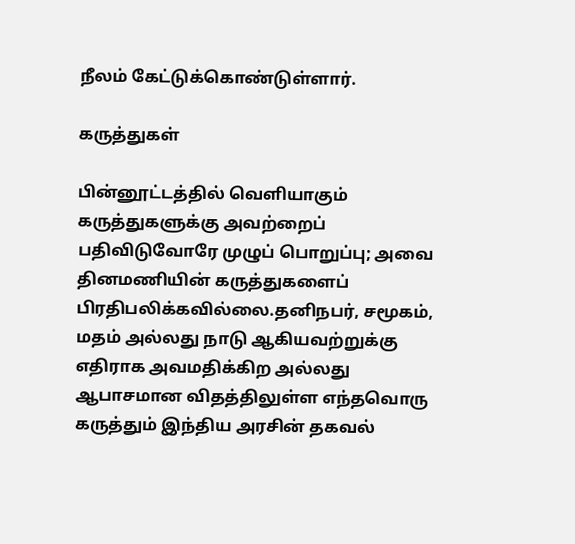நீலம் கேட்டுக்கொண்டுள்ளார்.

கருத்துகள்

பின்னூட்டத்தில் வெளியாகும் கருத்துகளுக்கு அவற்றைப் பதிவிடுவோரே முழுப் பொறுப்பு; அவை தினமணியின் கருத்துகளைப் பிரதிபலிக்கவில்லை.தனிநபர், சமூகம், மதம் அல்லது நாடு ஆகியவற்றுக்கு எதிராக அவமதிக்கிற அல்லது ஆபாசமான விதத்திலுள்ள எந்தவொரு கருத்தும் இந்திய அரசின் தகவல்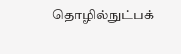தொழில்நுட்பக்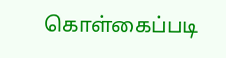கொள்கைப்படி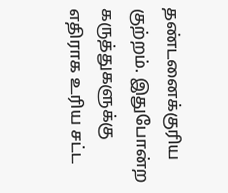தண்டனைக்குரிய குற்றம். இதுபோன்ற கருத்துகளுக்கு எதிராக உரிய சட்ட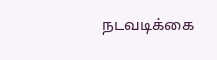நடவடிக்கை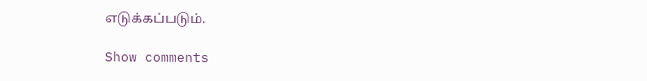எடுக்கப்படும்.

Show comments